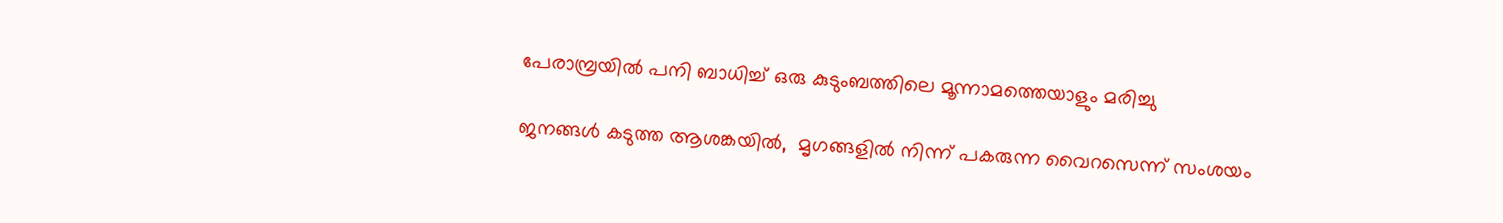പേരാമ്പ്രയില്‍ പനി ബാധിച്ച് ഒരു കുടുംബത്തിലെ മൂന്നാമത്തെയാളും മരിച്ചു

ജനങ്ങള്‍ കടുത്ത ആശങ്കയില്‍,  മൃഗങ്ങളില്‍ നിന്ന് പകരുന്ന വൈറസെന്ന് സംശയം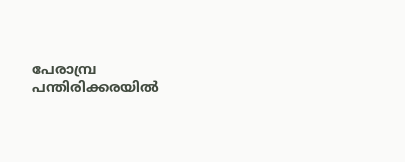പേരാമ്പ്ര പന്തിരിക്കരയില്‍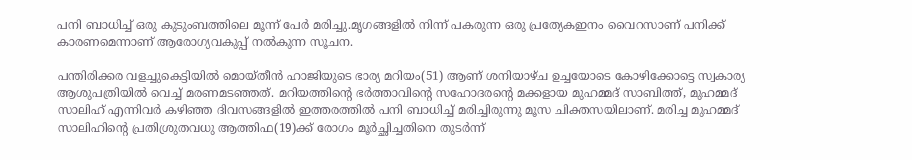പനി ബാധിച്ച് ഒരു കുടുംബത്തിലെ മൂന്ന് പേര്‍ മരിച്ചു.മൃഗങ്ങളില്‍ നിന്ന് പകരുന്ന ഒരു പ്രത്യേകഇനം വൈറസാണ് പനിക്ക് കാരണമെന്നാണ് ആരോഗ്യവകുപ്പ് നല്‍കുന്ന സൂചന.

പന്തിരിക്കര വളച്ചുകെട്ടിയില്‍ മൊയ്തീന്‍ ഹാജിയുടെ ഭാര്യ മറിയം(51) ആണ് ശനിയാഴ്ച ഉച്ചയോടെ കോഴിക്കോട്ടെ സ്വകാര്യ ആശുപത്രിയില്‍ വെച്ച് മരണമടഞ്ഞത്. മറിയത്തിന്റെ ഭര്‍ത്താവിന്റെ സഹോദരന്റെ മക്കളായ മുഹമ്മദ് സാബിത്ത്, മുഹമ്മദ് സാലിഹ് എന്നിവര്‍ കഴിഞ്ഞ ദിവസങ്ങളില്‍ ഇത്തരത്തില്‍ പനി ബാധിച്ച് മരിച്ചിരുന്നു മൂസ ചിക്തസയിലാണ്. മരിച്ച മുഹമ്മദ് സാലിഹിന്റെ പ്രതിശ്രുതവധു ആത്തിഫ(19)ക്ക് രോഗം മൂര്‍ച്ഛിച്ചതിനെ തുടര്‍ന്ന്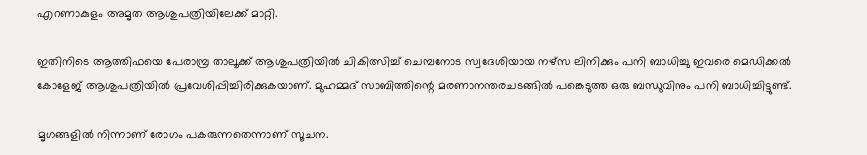എറണാകുളം അമൃത ആശുപത്രിയിലേക്ക് മാറ്റി.

ഇതിനിടെ ആത്തിഫയെ പേരാമ്പ്ര താലൂക്ക് ആശുപത്രിയില്‍ ചികിത്സിച്ച് ചെമ്പനോട സ്വദേശിയായ നഴ്‌സ ലിനിക്കും പനി ബാധിച്ചു ഇവരെ മെഡിക്കല്‍ കോളേജ് ആശുപത്രിയില്‍ പ്രവേശിപ്പിച്ചിരിക്കുകയാണ്. മുഹമ്മദ് സാബിത്തിന്റെ മരണാനന്തരചടങ്ങില്‍ പങ്കെടുത്ത ഒരു ബന്ധുവിനും പനി ബാധിച്ചിട്ടുണ്ട്.

മൃഗങ്ങളില്‍ നിന്നാണ് രോഗം പകരുന്നതെന്നാണ് സൂചന.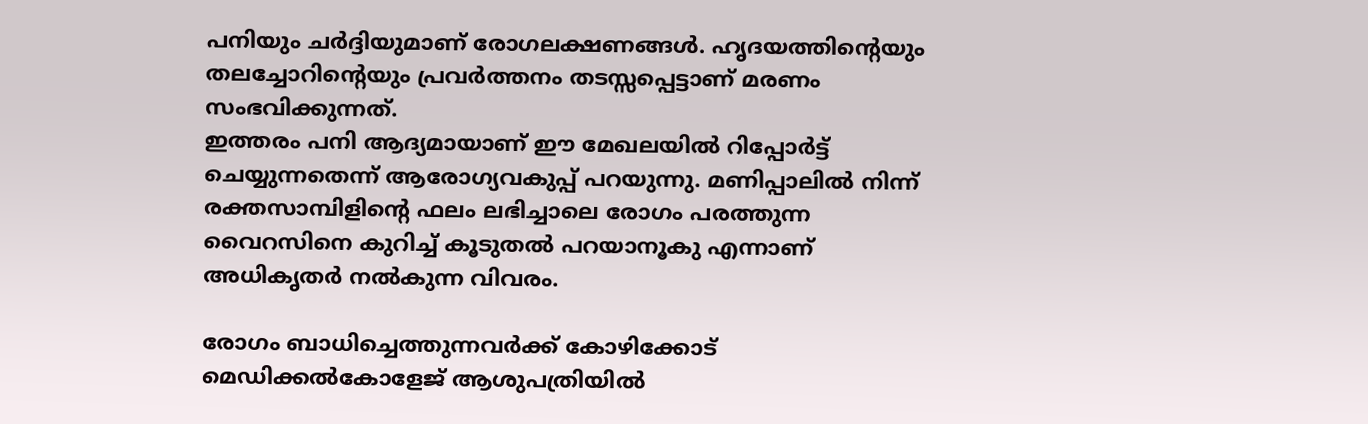പനിയും ചര്‍ദ്ദിയുമാണ് രോഗലക്ഷണങ്ങള്‍. ഹൃദയത്തിന്റെയും തലച്ചോറിന്റെയും പ്രവര്‍ത്തനം തടസ്സപ്പെട്ടാണ് മരണം സംഭവിക്കുന്നത്.
ഇത്തരം പനി ആദ്യമായാണ് ഈ മേഖലയില്‍ റിപ്പോര്‍ട്ട് ചെയ്യുന്നതെന്ന് ആരോഗ്യവകുപ്പ് പറയുന്നു. മണിപ്പാലില്‍ നിന്ന് രക്തസാമ്പിളിന്റെ ഫലം ലഭിച്ചാലെ രോഗം പരത്തുന്ന വൈറസിനെ കുറിച്ച് കൂടുതല്‍ പറയാനൂകു എന്നാണ് അധികൃതര്‍ നല്‍കുന്ന വിവരം.

രോഗം ബാധിച്ചെത്തുന്നവര്‍ക്ക് കോഴിക്കോട് മെഡിക്കല്‍കോളേജ് ആശുപത്രിയില്‍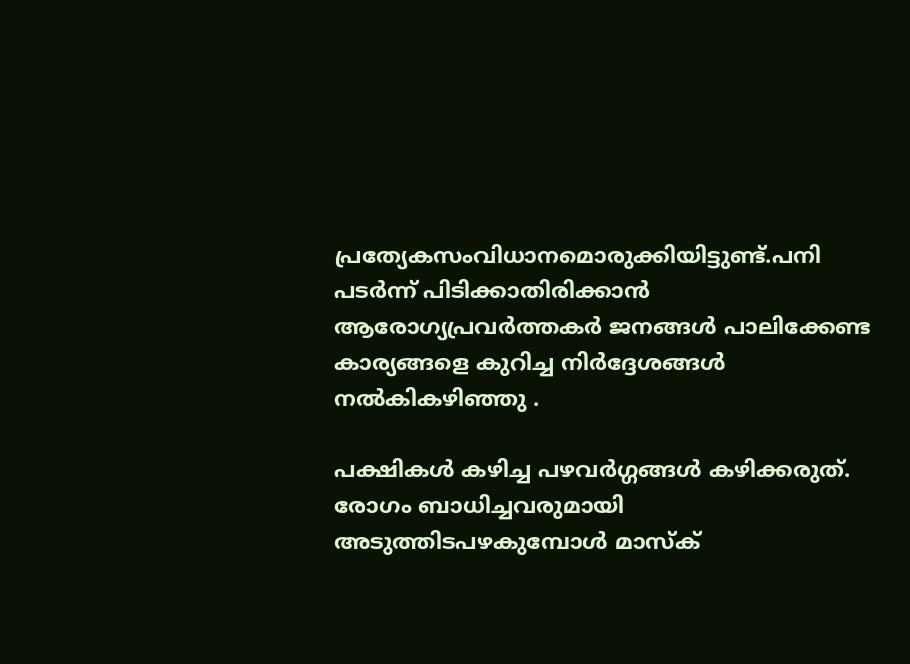പ്രത്യേകസംവിധാനമൊരുക്കിയിട്ടുണ്ട്.പനി പടര്‍ന്ന് പിടിക്കാതിരിക്കാന്‍ ആരോഗ്യപ്രവര്‍ത്തകര്‍ ജനങ്ങള്‍ പാലിക്കേണ്ട കാര്യങ്ങളെ കുറിച്ച നിര്‍ദ്ദേശങ്ങള്‍ നല്‍കികഴിഞ്ഞു .

പക്ഷികള്‍ കഴിച്ച പഴവര്‍ഗ്ഗങ്ങള്‍ കഴിക്കരുത്. രോഗം ബാധിച്ചവരുമായി അടുത്തിടപഴകുമ്പോള്‍ മാസ്‌ക്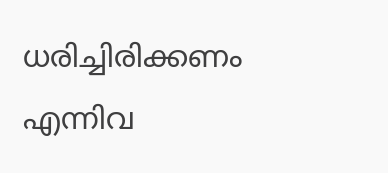ധരിച്ചിരിക്കണം എന്നിവ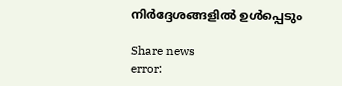നിര്‍ദ്ദേശങ്ങളില്‍ ഉള്‍പ്പെടും

Share news
error: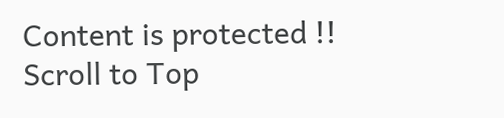Content is protected !!
Scroll to Top